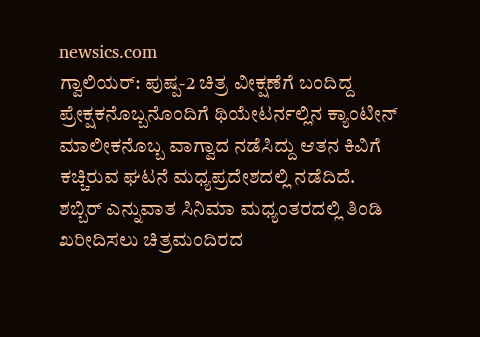newsics.com
ಗ್ವಾಲಿಯರ್: ಪುಷ್ಪ-2 ಚಿತ್ರ ವೀಕ್ಷಣೆಗೆ ಬಂದಿದ್ದ ಪ್ರೇಕ್ಷಕನೊಬ್ಬನೊಂದಿಗೆ ಥಿಯೇಟರ್ನಲ್ಲಿನ ಕ್ಯಾಂಟೀನ್ ಮಾಲೀಕನೊಬ್ಬ ವಾಗ್ವಾದ ನಡೆಸಿದ್ದು ಆತನ ಕಿವಿಗೆ ಕಚ್ಚಿರುವ ಘಟನೆ ಮಧ್ಯಪ್ರದೇಶದಲ್ಲಿ ನಡೆದಿದೆ.
ಶಬ್ಬಿರ್ ಎನ್ನುವಾತ ಸಿನಿಮಾ ಮಧ್ಯಂತರದಲ್ಲಿ ತಿಂಡಿ ಖರೀದಿಸಲು ಚಿತ್ರಮಂದಿರದ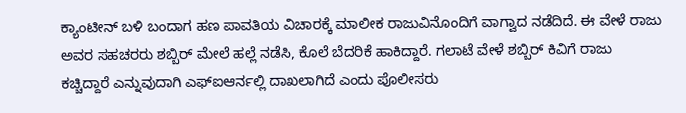ಕ್ಯಾಂಟೀನ್ ಬಳಿ ಬಂದಾಗ ಹಣ ಪಾವತಿಯ ವಿಚಾರಕ್ಕೆ ಮಾಲೀಕ ರಾಜುವಿನೊಂದಿಗೆ ವಾಗ್ವಾದ ನಡೆದಿದೆ. ಈ ವೇಳೆ ರಾಜು ಅವರ ಸಹಚರರು ಶಬ್ಬಿರ್ ಮೇಲೆ ಹಲ್ಲೆ ನಡೆಸಿ, ಕೊಲೆ ಬೆದರಿಕೆ ಹಾಕಿದ್ದಾರೆ. ಗಲಾಟೆ ವೇಳೆ ಶಬ್ಬಿರ್ ಕಿವಿಗೆ ರಾಜು ಕಚ್ಚಿದ್ದಾರೆ ಎನ್ನುವುದಾಗಿ ಎಫ್ಐಆರ್ನಲ್ಲಿ ದಾಖಲಾಗಿದೆ ಎಂದು ಪೊಲೀಸರು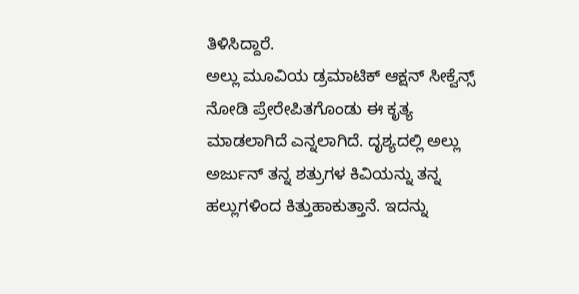ತಿಳಿಸಿದ್ದಾರೆ.
ಅಲ್ಲು ಮೂವಿಯ ಡ್ರಮಾಟಿಕ್ ಆಕ್ಷನ್ ಸೀಕ್ವೆನ್ಸ್ ನೋಡಿ ಪ್ರೇರೇಪಿತಗೊಂಡು ಈ ಕೃತ್ಯ ಮಾಡಲಾಗಿದೆ ಎನ್ನಲಾಗಿದೆ. ದೃಶ್ಯದಲ್ಲಿ ಅಲ್ಲು ಅರ್ಜುನ್ ತನ್ನ ಶತ್ರುಗಳ ಕಿವಿಯನ್ನು ತನ್ನ ಹಲ್ಲುಗಳಿಂದ ಕಿತ್ತುಹಾಕುತ್ತಾನೆ. ಇದನ್ನು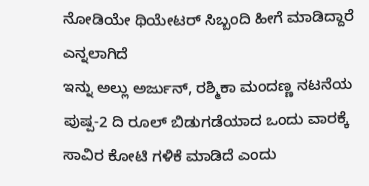ನೋಡಿಯೇ ಥಿಯೇಟರ್ ಸಿಬ್ಬಂದಿ ಹೀಗೆ ಮಾಡಿದ್ದಾರೆ ಎನ್ನಲಾಗಿದೆ
ಇನ್ನು ಅಲ್ಲು ಅರ್ಜುನ್, ರಶ್ಮಿಕಾ ಮಂದಣ್ಣ ನಟನೆಯ ಪುಷ್ಪ-2 ದಿ ರೂಲ್ ಬಿಡುಗಡೆಯಾದ ಒಂದು ವಾರಕ್ಕೆ ಸಾವಿರ ಕೋಟಿ ಗಳಿಕೆ ಮಾಡಿದೆ ಎಂದು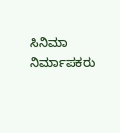ಸಿನಿಮಾ ನಿರ್ಮಾಪಕರು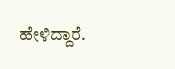ಹೇಳಿದ್ದಾರೆ.